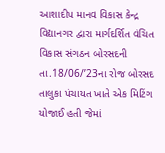આશાદીપ માનવ વિકાસ કેન્દ્ર વિદ્યાનગર દ્વારા માર્ગદર્શિત વંચિત વિકાસ સંગઠન બોરસદની તા.18/06/’23ના રોજ બોરસદ તાલુકા પંચાયત ખાતે એક મિટિંગ યોજાઈ હતી જેમાં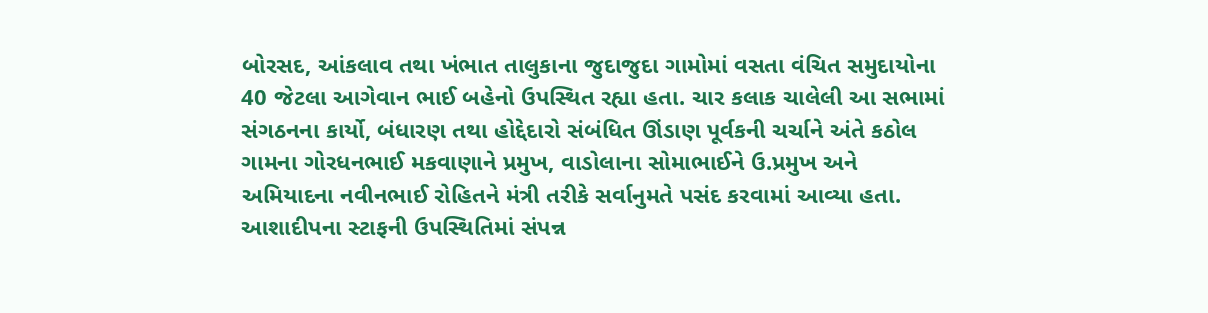બોરસદ, આંકલાવ તથા ખંભાત તાલુકાના જુદાજુદા ગામોમાં વસતા વંચિત સમુદાયોના 40 જેટલા આગેવાન ભાઈ બહેનો ઉપસ્થિત રહ્યા હતા. ચાર કલાક ચાલેલી આ સભામાં સંગઠનના કાર્યો, બંધારણ તથા હોદ્દેદારો સંબંધિત ઊંડાણ પૂર્વકની ચર્ચાને અંતે કઠોલ ગામના ગોરધનભાઈ મકવાણાને પ્રમુખ, વાડોલાના સોમાભાઈને ઉ.પ્રમુખ અને અમિયાદના નવીનભાઈ રોહિતને મંત્રી તરીકે સર્વાનુમતે પસંદ કરવામાં આવ્યા હતા. આશાદીપના સ્ટાફની ઉપસ્થિતિમાં સંપન્ન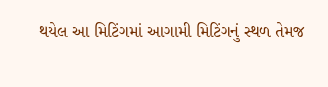થયેલ આ મિટિંગમાં આગામી મિટિંગનું સ્થળ તેમજ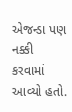એજન્ડા પણ નક્કી કરવામાં આવ્યો હતો.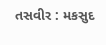તસવીર : મકસુદ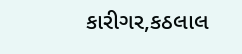કારીગર,કઠલાલ